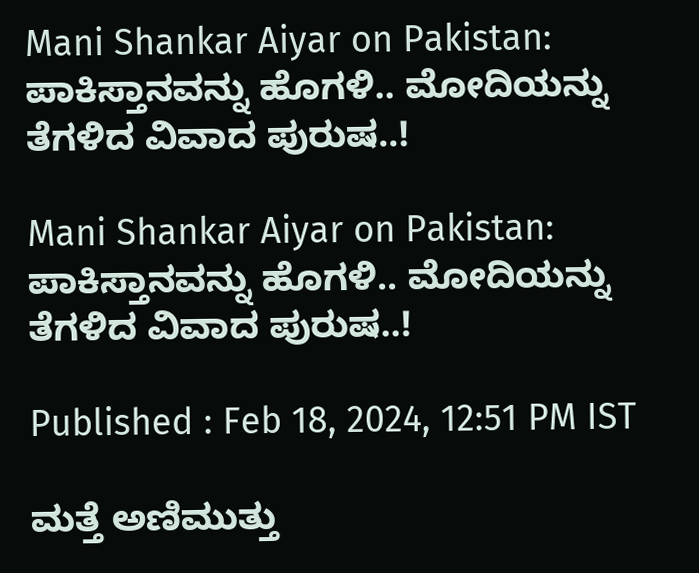Mani Shankar Aiyar on Pakistan: ಪಾಕಿಸ್ತಾನವನ್ನು ಹೊಗಳಿ.. ಮೋದಿಯನ್ನು ತೆಗಳಿದ ವಿವಾದ ಪುರುಷ..!

Mani Shankar Aiyar on Pakistan: ಪಾಕಿಸ್ತಾನವನ್ನು ಹೊಗಳಿ.. ಮೋದಿಯನ್ನು ತೆಗಳಿದ ವಿವಾದ ಪುರುಷ..!

Published : Feb 18, 2024, 12:51 PM IST

ಮತ್ತೆ ಅಣಿಮುತ್ತು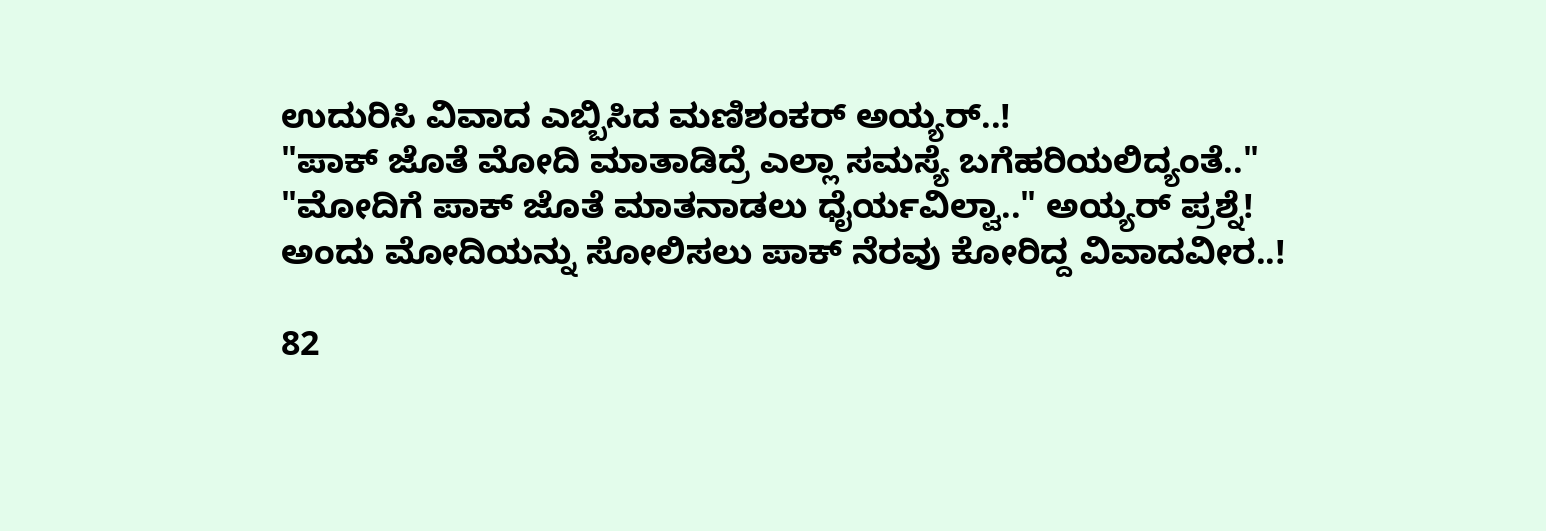ಉದುರಿಸಿ ವಿವಾದ ಎಬ್ಬಿಸಿದ ಮಣಿಶಂಕರ್ ಅಯ್ಯರ್..!
"ಪಾಕ್ ಜೊತೆ ಮೋದಿ ಮಾತಾಡಿದ್ರೆ ಎಲ್ಲಾ ಸಮಸ್ಯೆ ಬಗೆಹರಿಯಲಿದ್ಯಂತೆ.."
"ಮೋದಿಗೆ ಪಾಕ್ ಜೊತೆ ಮಾತನಾಡಲು ಧೈರ್ಯವಿಲ್ವಾ.." ಅಯ್ಯರ್ ಪ್ರಶ್ನೆ!
ಅಂದು ಮೋದಿಯನ್ನು ಸೋಲಿಸಲು ಪಾಕ್ ನೆರವು ಕೋರಿದ್ದ ವಿವಾದವೀರ..!

82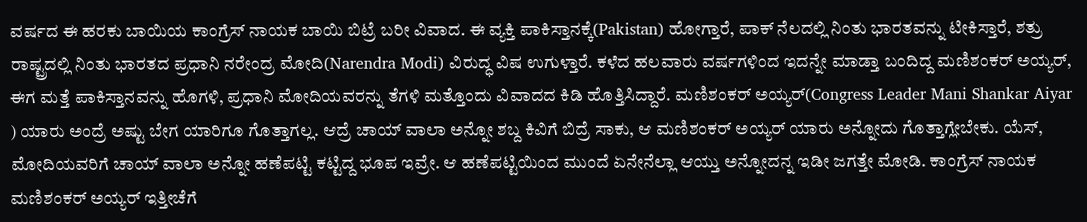ವರ್ಷದ ಈ ಹರಕು ಬಾಯಿಯ ಕಾಂಗ್ರೆಸ್ ನಾಯಕ ಬಾಯಿ ಬಿಟ್ರೆ ಬರೀ ವಿವಾದ. ಈ ವ್ಯಕ್ತಿ ಪಾಕಿಸ್ತಾನಕ್ಕೆ(Pakistan) ಹೋಗ್ತಾರೆ, ಪಾಕ್ ನೆಲದಲ್ಲಿ ನಿಂತು ಭಾರತವನ್ನು ಟೀಕಿಸ್ತಾರೆ, ಶತ್ರು ರಾಷ್ಟ್ರದಲ್ಲಿ ನಿಂತು ಭಾರತದ ಪ್ರಧಾನಿ ನರೇಂದ್ರ ಮೋದಿ(Narendra Modi) ವಿರುದ್ಧ ವಿಷ ಉಗುಳ್ತಾರೆ. ಕಳೆದ ಹಲವಾರು ವರ್ಷಗಳಿಂದ ಇದನ್ನೇ ಮಾಡ್ತಾ ಬಂದಿದ್ದ ಮಣಿಶಂಕರ್ ಅಯ್ಯರ್, ಈಗ ಮತ್ತೆ ಪಾಕಿಸ್ತಾನವನ್ನು ಹೊಗಳಿ, ಪ್ರಧಾನಿ ಮೋದಿಯವರನ್ನು ತೆಗಳಿ ಮತ್ತೊಂದು ವಿವಾದದ ಕಿಡಿ ಹೊತ್ತಿಸಿದ್ದಾರೆ. ಮಣಿಶಂಕರ್ ಅಯ್ಯರ್(Congress Leader Mani Shankar Aiyar ) ಯಾರು ಅಂದ್ರೆ ಅಷ್ಟು ಬೇಗ ಯಾರಿಗೂ ಗೊತ್ತಾಗಲ್ಲ. ಆದ್ರೆ ಚಾಯ್ ವಾಲಾ ಅನ್ನೋ ಶಬ್ದ ಕಿವಿಗೆ ಬಿದ್ರೆ ಸಾಕು, ಆ ಮಣಿಶಂಕರ್ ಅಯ್ಯರ್ ಯಾರು ಅನ್ನೋದು ಗೊತ್ತಾಗ್ಲೇಬೇಕು. ಯೆಸ್, ಮೋದಿಯವರಿಗೆ ಚಾಯ್ ವಾಲಾ ಅನ್ನೋ ಹಣೆಪಟ್ಟಿ ಕಟ್ಟಿದ್ದ ಭೂಪ ಇವ್ರೇ. ಆ ಹಣೆಪಟ್ಟಿಯಿಂದ ಮುಂದೆ ಏನೇನೆಲ್ಲಾ ಆಯ್ತು ಅನ್ನೋದನ್ನ ಇಡೀ ಜಗತ್ತೇ ಮೋಡಿ. ಕಾಂಗ್ರೆಸ್ ನಾಯಕ ಮಣಿಶಂಕರ್ ಅಯ್ಯರ್ ಇತ್ತೀಚೆಗೆ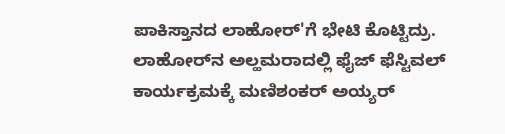ಪಾಕಿಸ್ತಾನದ ಲಾಹೋರ್'ಗೆ ಭೇಟಿ ಕೊಟ್ಟಿದ್ರು. ಲಾಹೋರ್‌ನ ಅಲ್ಹಮರಾದಲ್ಲಿ ಫೈಜ್ ಫೆಸ್ಟಿವಲ್‌ ಕಾರ್ಯಕ್ರಮಕ್ಕೆ ಮಣಿಶಂಕರ್ ಅಯ್ಯರ್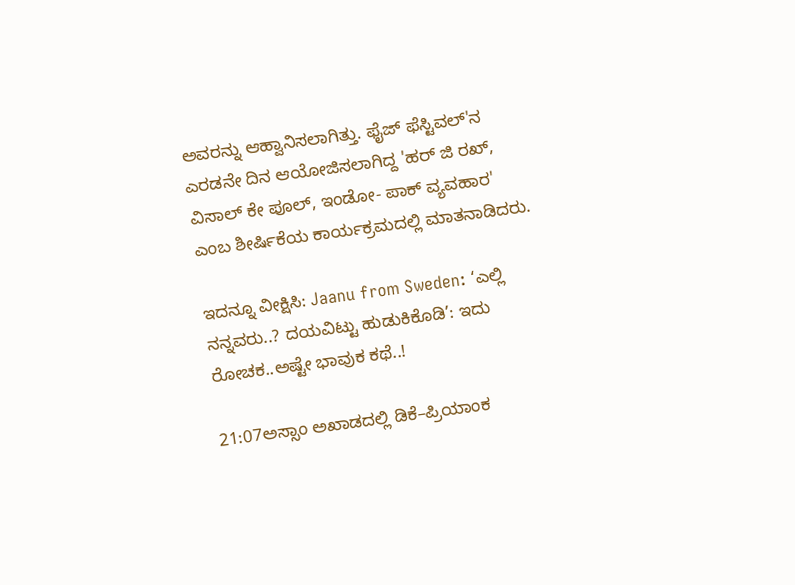ಅವರನ್ನು ಆಹ್ವಾನಿಸಲಾಗಿತ್ತು. ಫೈಜ್ ಫೆಸ್ಟಿವಲ್‌'ನ ಎರಡನೇ ದಿನ ಆಯೋಜಿಸಲಾಗಿದ್ದ 'ಹರ್ ಜಿ ರಖ್, ವಿಸಾಲ್ ಕೇ ಪೂಲ್, ಇಂಡೋ- ಪಾಕ್ ವ್ಯವಹಾರ' ಎಂಬ ಶೀರ್ಷಿಕೆಯ ಕಾರ್ಯಕ್ರಮದಲ್ಲಿ ಮಾತನಾಡಿದರು.

ಇದನ್ನೂ ವೀಕ್ಷಿಸಿ: Jaanu from Sweden: ‘ಎಲ್ಲಿ ನನ್ನವರು..? ದಯವಿಟ್ಟು ಹುಡುಕಿಕೊಡಿ’: ಇದು ರೋಚಕ..ಅಷ್ಟೇ ಭಾವುಕ ಕಥೆ..!

21:07ಅಸ್ಸಾಂ ಅಖಾಡದಲ್ಲಿ ಡಿಕೆ–ಪ್ರಿಯಾಂಕ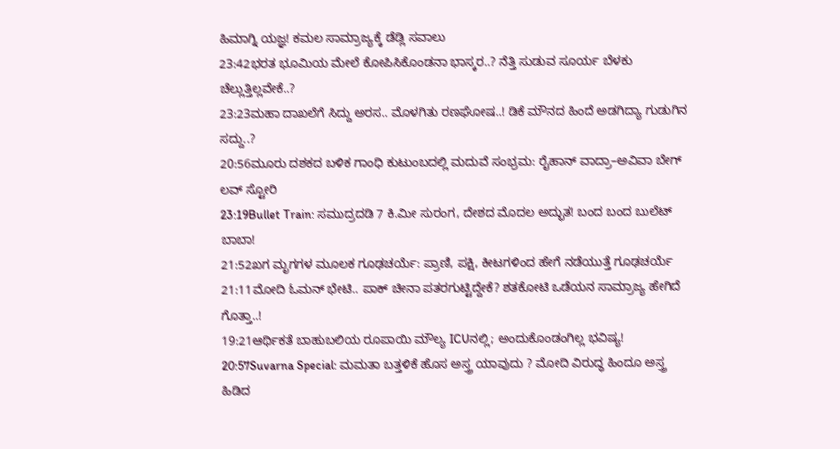ಹಿಮಾಗ್ನಿ ಯಜ್ಞ! ಕಮಲ ಸಾಮ್ರಾಜ್ಯಕ್ಕೆ ಡೆಡ್ಲಿ ಸವಾಲು
23:42ಭರತ ಭೂಮಿಯ ಮೇಲೆ ಕೋಪಿಸಿಕೊಂಡನಾ ಭಾಸ್ಕರ..? ನೆತ್ತಿ ಸುಡುವ ಸೂರ್ಯ ಬೆಳಕು ಚೆಲ್ಲುತ್ತಿಲ್ಲವೇಕೆ..?
23:23ಮಹಾ ದಾಖಲೆಗೆ ಸಿದ್ದು ಅರಸ.. ಮೊಳಗಿತು ರಣಘೋಷ..! ಡಿಕೆ ಮೌನದ ಹಿಂದೆ ಅಡಗಿದ್ಯಾ ಗುಡುಗಿನ ಸದ್ದು..?
20:56ಮೂರು ದಶಕದ ಬಳಿಕ ಗಾಂಧಿ ಕುಟುಂಬದಲ್ಲಿ ಮದುವೆ ಸಂಭ್ರಮ: ರೈಹಾನ್ ವಾದ್ರಾ–ಅವಿವಾ ಬೇಗ್ ಲವ್ ಸ್ಟೋರಿ
23:19Bullet Train: ಸಮುದ್ರದಡಿ 7 ಕಿ.ಮೀ ಸುರಂಗ, ದೇಶದ ಮೊದಲ ಅದ್ಭುತ! ಬಂದ ಬಂದ ಬುಲೆಟ್‌ ಬಾಬಾ!
21:52ಖಗ ಮೃಗಗಳ ಮೂಲಕ ಗೂಢಚರ್ಯೆ: ಪ್ರಾಣಿ, ಪಕ್ಷಿ, ಕೀಟಗಳಿಂದ ಹೇಗೆ ನಡೆಯುತ್ತೆ ಗೂಢಚರ್ಯೆ
21:11ಮೋದಿ ಓಮನ್ ಭೇಟಿ.. ಪಾಕ್ ಚೀನಾ ಪತರಗುಟ್ಟಿದ್ದೇಕೆ? ಶತಕೋಟಿ ಒಡೆಯನ ಸಾಮ್ರಾಜ್ಯ ಹೇಗಿದೆ ಗೊತ್ತಾ..!
19:21ಆರ್ಥಿಕತೆ ಬಾಹುಬಲಿಯ ರೂಪಾಯಿ ಮೌಲ್ಯ ICUನಲ್ಲಿ; ಅಂದುಕೊಂಡಂಗಿಲ್ಲ ಭವಿಷ್ಯ!
20:57Suvarna Special: ಮಮತಾ ಬತ್ತಳಿಕೆ ಹೊಸ ಅಸ್ತ್ರ ಯಾವುದು ? ಮೋದಿ ವಿರುದ್ಧ ಹಿಂದೂ ಅಸ್ತ್ರ ಹಿಡಿದ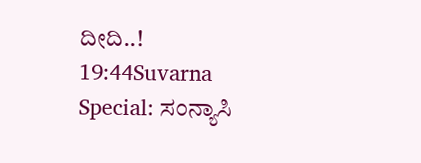ದೀದಿ..!
19:44Suvarna Special: ಸಂನ್ಯಾಸಿ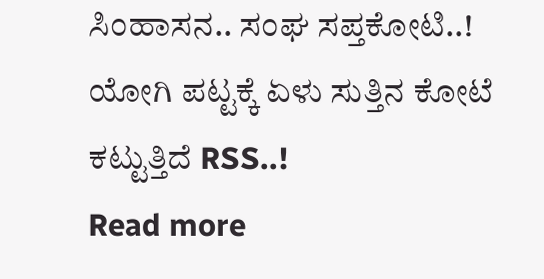ಸಿಂಹಾಸನ.. ಸಂಘ ಸಪ್ತಕೋಟಿ..! ಯೋಗಿ ಪಟ್ಟಕ್ಕೆ ಏಳು ಸುತ್ತಿನ ಕೋಟೆ ಕಟ್ಟುತ್ತಿದೆ RSS..!
Read more